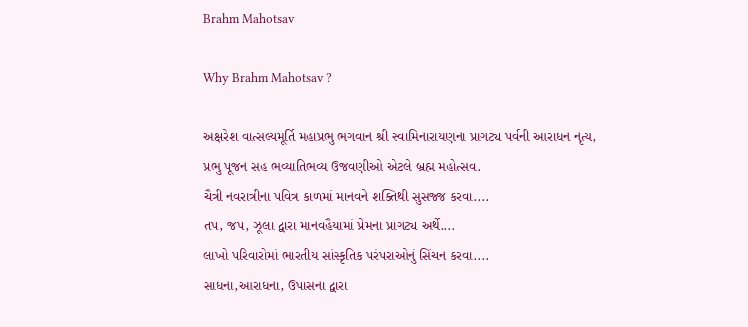Brahm Mahotsav

Why Brahm Mahotsav ?

અક્ષરેશ વાત્સલ્યમૂર્તિ મહાપ્રભુ ભગવાન શ્રી સ્વામિનારાયણના પ્રાગટ્ય પર્વની આરાધન નૃત્ય,
પ્રભુ પૂજન સહ ભવ્યાતિભવ્ય ઉજવણીઓ એટલે બ્રહ્મ મહોત્સવ.
ચૈત્રી નવરાત્રીના પવિત્ર કાળમાં માનવને શક્તિથી સુસજ્જ કરવા....
તપ, જપ, ઝૂલા દ્વારા માનવહૈયામાં પ્રેમના પ્રાગટ્ય અર્થે....
લાખો પરિવારોમાં ભારતીય સાંસ્કૃતિક પરંપરાઓનું સિંચન કરવા....
સાધના,આરાધના, ઉપાસના દ્વારા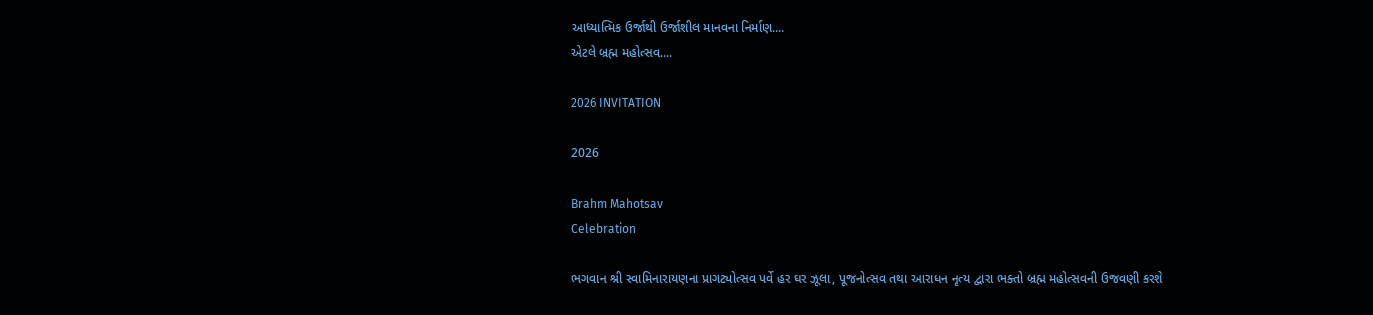આધ્યાત્મિક ઉર્જાથી ઉર્જાશીલ માનવના નિર્માણ....
એટલે બ્રહ્મ મહોત્સવ....

2026 INVITATION

2026

Brahm Mahotsav
Celebration

ભગવાન શ્રી સ્વામિનારાયણના પ્રાગટ્યોત્સવ પર્વે હર ઘર ઝૂલા, પૂજનોત્સવ તથા આરાધન નૃત્ય દ્વારા ભક્તો બ્રહ્મ મહોત્સવની ઉજવણી કરશે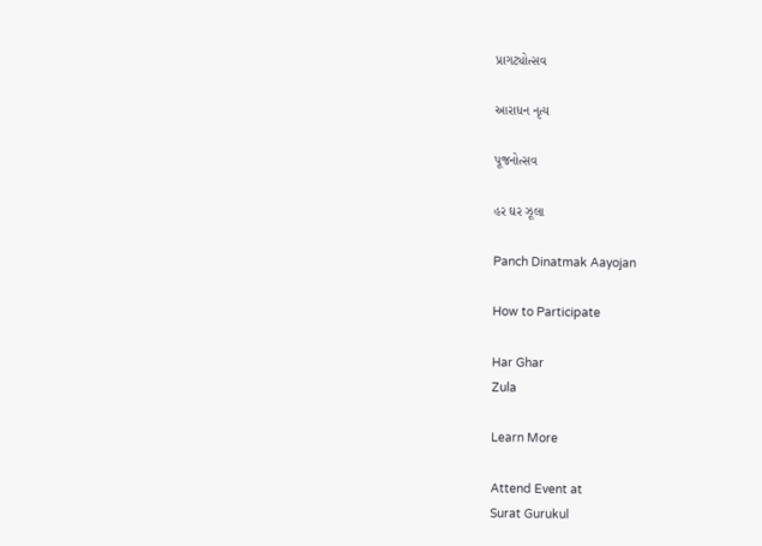પ્રાગટ્યોત્સવ

આરાધન નૃત્ય

પૂજનોત્સવ

હર ઘર ઝૂલા

Panch Dinatmak Aayojan

How to Participate

Har Ghar
Zula

Learn More

Attend Event at
Surat Gurukul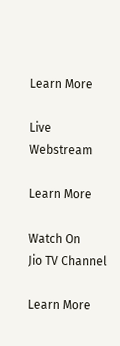Learn More

Live
Webstream

Learn More

Watch On
Jio TV Channel

Learn More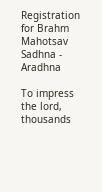Registration for Brahm Mahotsav Sadhna - Aradhna

To impress the lord, thousands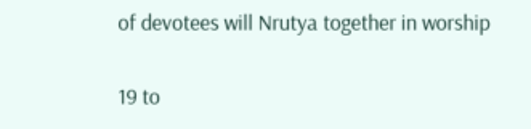of devotees will Nrutya together in worship

19 to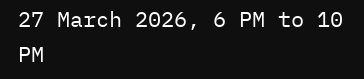27 March 2026, 6 PM to 10 PM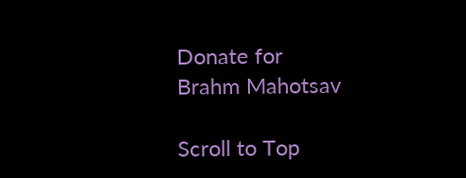Donate for
Brahm Mahotsav

Scroll to Top